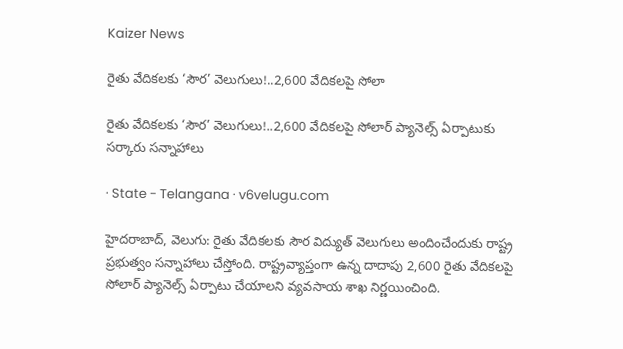Kaizer News

రైతు వేదికలకు ‘సౌర’ వెలుగులు!..2,600 వేదికలపై సోలా

రైతు వేదికలకు ‘సౌర’ వెలుగులు!..2,600 వేదికలపై సోలార్ ప్యానెల్స్ ఏర్పాటుకు సర్కారు సన్నాహాలు

· State - Telangana · v6velugu.com

హైదరాబాద్, వెలుగు: రైతు వేదికలకు సౌర విద్యుత్ వెలుగులు అందించేందుకు రాష్ట్ర ప్రభుత్వం సన్నాహాలు చేస్తోంది. రాష్ట్రవ్యాప్తంగా ఉన్న దాదాపు 2,600 రైతు వేదికలపై సోలార్ ప్యానెల్స్ ఏర్పాటు చేయాలని వ్యవసాయ శాఖ నిర్ణయించింది.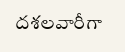దశలవారీగా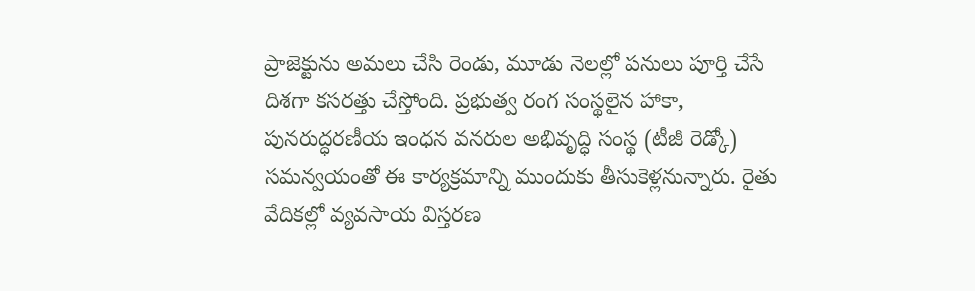ప్రాజెక్టును అమలు చేసి రెండు, మూడు నెలల్లో పనులు పూర్తి చేసే దిశగా కసరత్తు చేస్తోంది. ప్రభుత్వ రంగ సంస్థలైన హాకా, పునరుద్ధరణీయ ఇంధన వనరుల అభివృద్ధి సంస్థ (టీజీ రెడ్కో) సమన్వయంతో ఈ కార్యక్రమాన్ని ముందుకు తీసుకెళ్లనున్నారు. రైతు వేదికల్లో వ్యవసాయ విస్తరణ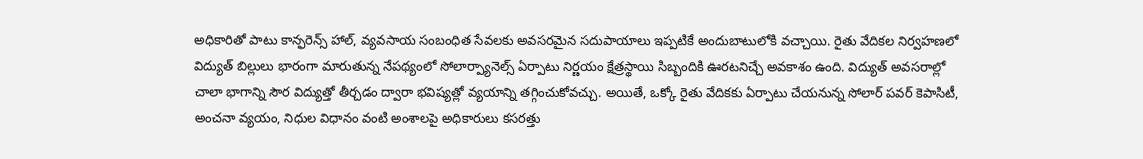అధికారితో పాటు కాన్ఫరెన్స్ హాల్, వ్యవసాయ సంబంధిత సేవలకు అవసరమైన సదుపాయాలు ఇప్పటికే అందుబాటులోకి వచ్చాయి. రైతు వేదికల నిర్వహణలో విద్యుత్ బిల్లులు భారంగా మారుతున్న నేపథ్యంలో సోలార్ప్యానెల్స్ ఏర్పాటు నిర్ణయం క్షేత్రస్థాయి సిబ్బందికి ఊరటనిచ్చే అవకాశం ఉంది. విద్యుత్ అవసరాల్లో చాలా భాగాన్ని సౌర విద్యుత్తో తీర్చడం ద్వారా భవిష్యత్లో వ్యయాన్ని తగ్గించుకోవచ్చు. అయితే, ఒక్కో రైతు వేదికకు ఏర్పాటు చేయనున్న సోలార్ పవర్ కెపాసిటీ, అంచనా వ్యయం, నిధుల విధానం వంటి అంశాలపై అధికారులు కసరత్తు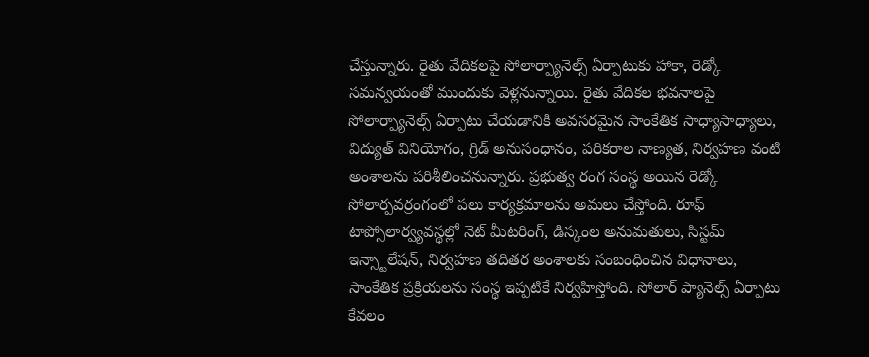చేస్తున్నారు. రైతు వేదికలపై సోలార్ప్యానెల్స్ ఏర్పాటుకు హాకా, రెడ్కో సమన్వయంతో ముందుకు వెళ్లనున్నాయి. రైతు వేదికల భవనాలపై సోలార్ప్యానెల్స్ ఏర్పాటు చేయడానికి అవసరమైన సాంకేతిక సాధ్యాసాధ్యాలు, విద్యుత్ వినియోగం, గ్రిడ్ అనుసంధానం, పరికరాల నాణ్యత, నిర్వహణ వంటి అంశాలను పరిశీలించనున్నారు. ప్రభుత్వ రంగ సంస్థ అయిన రెడ్కో సోలార్పవర్రంగంలో పలు కార్యక్రమాలను అమలు చేస్తోంది. రూఫ్ టాప్సోలార్వ్యవస్థల్లో నెట్ మీటరింగ్, డిస్కంల అనుమతులు, సిస్టమ్ ఇన్స్టాలేషన్, నిర్వహణ తదితర అంశాలకు సంబంధించిన విధానాలు, సాంకేతిక ప్రక్రియలను సంస్థ ఇప్పటికే నిర్వహిస్తోంది. సోలార్ ప్యానెల్స్ ఏర్పాటు కేవలం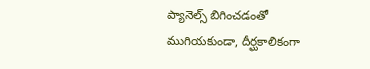ప్యానెల్స్ బిగించడంతో ముగియకుండా, దీర్ఘకాలికంగా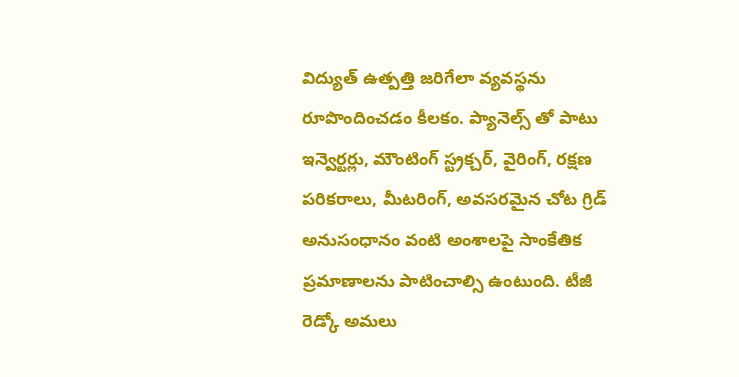విద్యుత్ ఉత్పత్తి జరిగేలా వ్యవస్థను రూపొందించడం కీలకం. ప్యానెల్స్ తో పాటు ఇన్వెర్టర్లు, మౌంటింగ్ స్ట్రక్చర్, వైరింగ్, రక్షణ పరికరాలు, మీటరింగ్, అవసరమైన చోట గ్రిడ్ అనుసంధానం వంటి అంశాలపై సాంకేతిక ప్రమాణాలను పాటించాల్సి ఉంటుంది. టీజీ రెడ్కో అమలు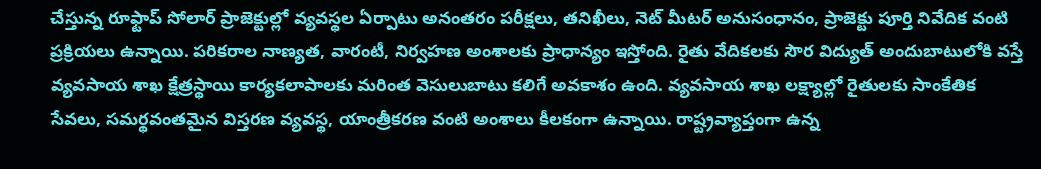చేస్తున్న రూఫ్టాప్ సోలార్ ప్రాజెక్టుల్లో వ్యవస్థల ఏర్పాటు అనంతరం పరీక్షలు, తనిఖీలు, నెట్ మీటర్ అనుసంధానం, ప్రాజెక్టు పూర్తి నివేదిక వంటి ప్రక్రియలు ఉన్నాయి. పరికరాల నాణ్యత, వారంటీ, నిర్వహణ అంశాలకు ప్రాధాన్యం ఇస్తోంది. రైతు వేదికలకు సౌర విద్యుత్ అందుబాటులోకి వస్తే వ్యవసాయ శాఖ క్షేత్రస్థాయి కార్యకలాపాలకు మరింత వెసులుబాటు కలిగే అవకాశం ఉంది. వ్యవసాయ శాఖ లక్ష్యాల్లో రైతులకు సాంకేతిక సేవలు, సమర్థవంతమైన విస్తరణ వ్యవస్థ, యాంత్రీకరణ వంటి అంశాలు కీలకంగా ఉన్నాయి. రాష్ట్రవ్యాప్తంగా ఉన్న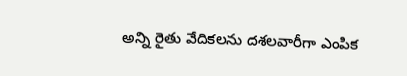అన్ని రైతు వేదికలను దశలవారీగా ఎంపిక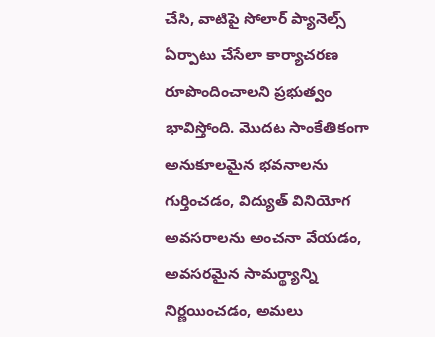చేసి, వాటిపై సోలార్ ప్యానెల్స్ ఏర్పాటు చేసేలా కార్యాచరణ రూపొందించాలని ప్రభుత్వం భావిస్తోంది. మొదట సాంకేతికంగా అనుకూలమైన భవనాలను గుర్తించడం, విద్యుత్ వినియోగ అవసరాలను అంచనా వేయడం, అవసరమైన సామర్థ్యాన్ని నిర్ణయించడం, అమలు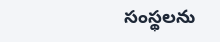సంస్థలను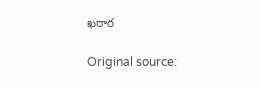ఖరార

Original source: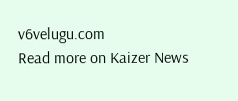v6velugu.com
Read more on Kaizer News